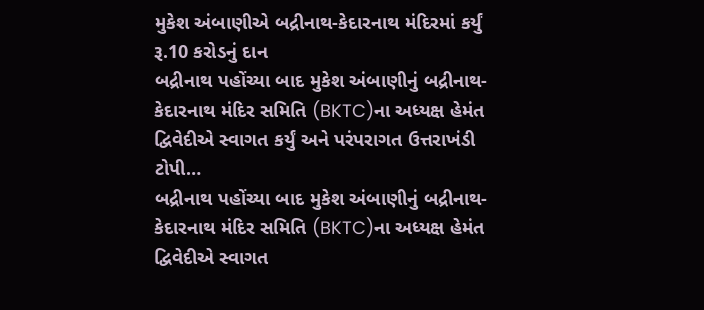મુકેશ અંબાણીએ બદ્રીનાથ-કેદારનાથ મંદિરમાં કર્યું રૂ.10 કરોડનું દાન
બદ્રીનાથ પહોંચ્યા બાદ મુકેશ અંબાણીનું બદ્રીનાથ-કેદારનાથ મંદિર સમિતિ (BKTC)ના અધ્યક્ષ હેમંત દ્વિવેદીએ સ્વાગત કર્યું અને પરંપરાગત ઉત્તરાખંડી ટોપી…
બદ્રીનાથ પહોંચ્યા બાદ મુકેશ અંબાણીનું બદ્રીનાથ-કેદારનાથ મંદિર સમિતિ (BKTC)ના અધ્યક્ષ હેમંત દ્વિવેદીએ સ્વાગત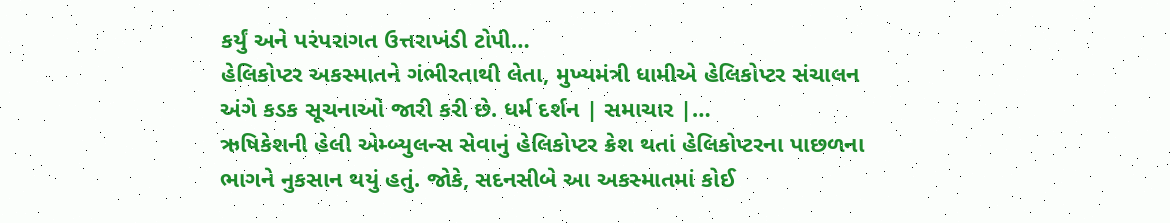કર્યું અને પરંપરાગત ઉત્તરાખંડી ટોપી…
હેલિકોપ્ટર અકસ્માતને ગંભીરતાથી લેતા, મુખ્યમંત્રી ધામીએ હેલિકોપ્ટર સંચાલન અંગે કડક સૂચનાઓ જારી કરી છે. ધર્મ દર્શન | સમાચાર |…
ઋષિકેશની હેલી એમ્બ્યુલન્સ સેવાનું હેલિકોપ્ટર ક્રેશ થતાં હેલિકોપ્ટરના પાછળના ભાગને નુકસાન થયું હતું. જોકે, સદનસીબે આ અકસ્માતમાં કોઈ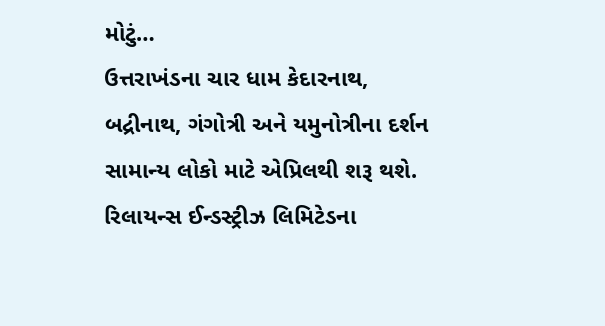મોટું…
ઉત્તરાખંડના ચાર ધામ કેદારનાથ, બદ્રીનાથ, ગંગોત્રી અને યમુનોત્રીના દર્શન સામાન્ય લોકો માટે એપ્રિલથી શરૂ થશે.
રિલાયન્સ ઈન્ડસ્ટ્રીઝ લિમિટેડના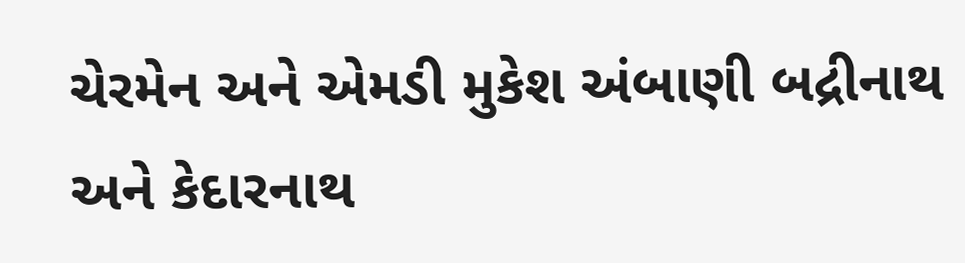ચેરમેન અને એમડી મુકેશ અંબાણી બદ્રીનાથ અને કેદારનાથ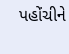પહોંચીને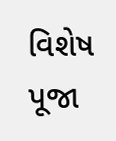વિશેષ પૂજા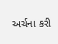અર્ચના કરી